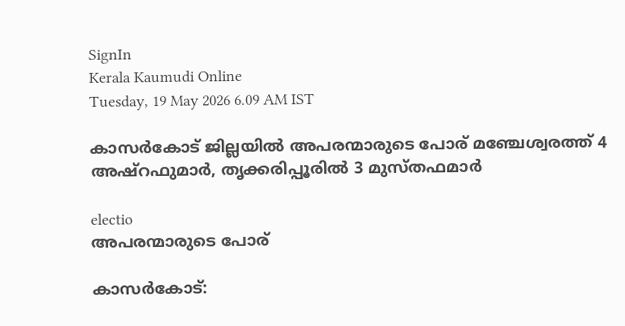SignIn
Kerala Kaumudi Online
Tuesday, 19 May 2026 6.09 AM IST

കാസർകോട് ജില്ലയിൽ അപരന്മാരുടെ പോര് മഞ്ചേശ്വരത്ത് 4 അഷ്‌റഫുമാർ, തൃക്കരിപ്പൂരിൽ 3 മുസ്തഫമാർ

electio
അപരന്മാരുടെ പോര്

കാസർകോട്: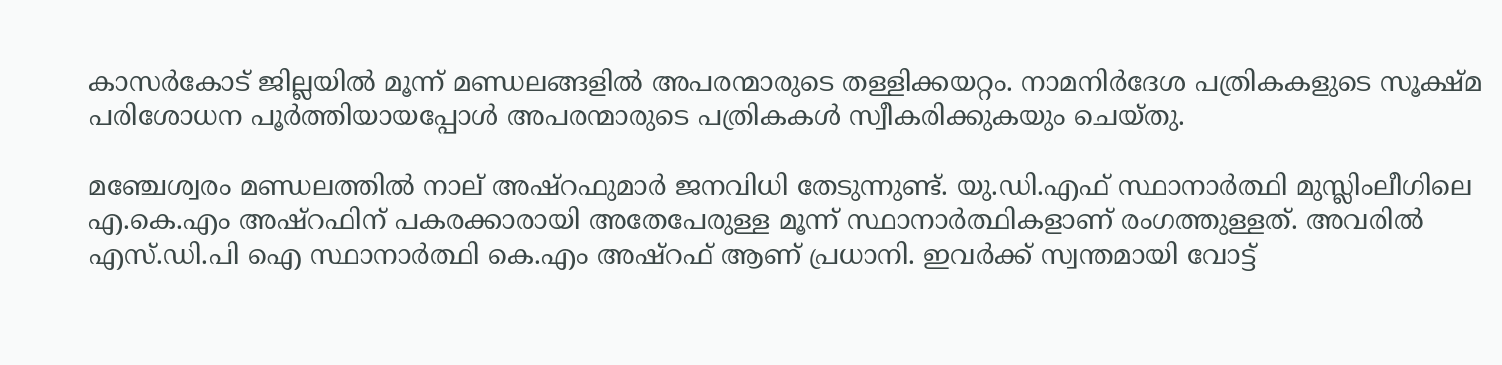കാസർകോട് ജില്ലയിൽ മൂന്ന് മണ്ഡലങ്ങളിൽ അപരന്മാരുടെ തള്ളിക്കയറ്റം. നാമനിർദേശ പത്രികകളുടെ സൂക്ഷ്‌മ പരിശോധന പൂർത്തിയായപ്പോൾ അപരന്മാരുടെ പത്രികകൾ സ്വീകരിക്കുകയും ചെയ്തു.

മഞ്ചേശ്വരം മണ്ഡലത്തിൽ നാല് അഷ്റഫുമാർ ജനവിധി തേടുന്നുണ്ട്. യു.ഡി.എഫ് സ്ഥാനാർത്ഥി മുസ്ലിംലീഗിലെ എ.കെ.എം അഷ്റഫിന് പകരക്കാരായി അതേപേരുള്ള മൂന്ന് സ്ഥാനാർത്ഥികളാണ് രംഗത്തുള്ളത്. അവരിൽ എസ്.ഡി.പി ഐ സ്ഥാനാർത്ഥി കെ.എം അഷ്‌റഫ് ആണ് പ്രധാനി. ഇവർക്ക് സ്വന്തമായി വോട്ട്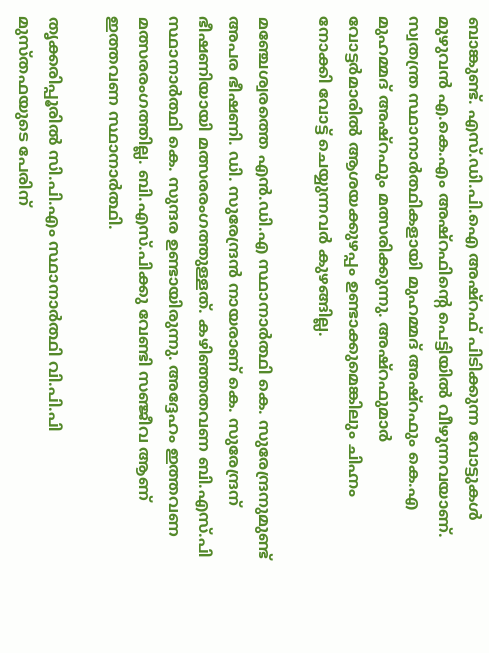ബാങ്കുണ്ട്. എസ്.ഡി.പി.ഐ അഷ്‌റഫ് പിടിക്കുന്ന വോട്ടുകൾ മുഴുവൻ എ.കെ.എം അഷ്‌റഫിന്റെ പെട്ടിയിൽ വീഴുന്നവയാണ്. സ്വതന്ത്ര സ്ഥാനാർത്ഥികളായി മുഹമ്മദ് അഷ്റഫും കെ.എ മുഹമ്മദ് അഷ്റഫും മത്സരിക്കുന്നു. അഷ്‌റഫുമാർ വോട്ടർമാരിൽ ആശയക്കുഴപ്പം ഉണ്ടാക്കുമെങ്കിലും ചിഹ്നം നോക്കി വോട്ട് ചെയ്യുന്നവർ കുഴങ്ങില്ല.

മഞ്ചേശ്വരത്തെ എൻ.ഡി.എ സ്ഥാനാർത്ഥി കെ. സുരേന്ദ്രനുമുണ്ട് അപര ഭീഷണി. ഡി. സുരേന്ദ്രൻ നായരാണ് കെ. സുരേന്ദ്രന് ഭീഷണിയായി മത്സരരംഗത്തുള്ളത്. കഴിഞ്ഞതവണ ബി.എസ്.പി സ്ഥാനാർത്ഥി കെ. സുന്ദര ഉണ്ടായിരുന്നു. അദ്ദേഹം ഇത്തവണ മത്സരരംഗത്തില്ല. ബി.എസ്.പിക്കു വേണ്ടി സഞ്ജീവ ആണ് ഇത്തവണ സ്ഥാനാർത്ഥി.

തൃക്കരിപ്പൂരിൽ സി.പി.എം സ്ഥാനാർത്ഥി വി.പി.പി മുസ്തഫയുടെ പേരിന്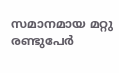സമാനമായ മറ്റു രണ്ടുപേർ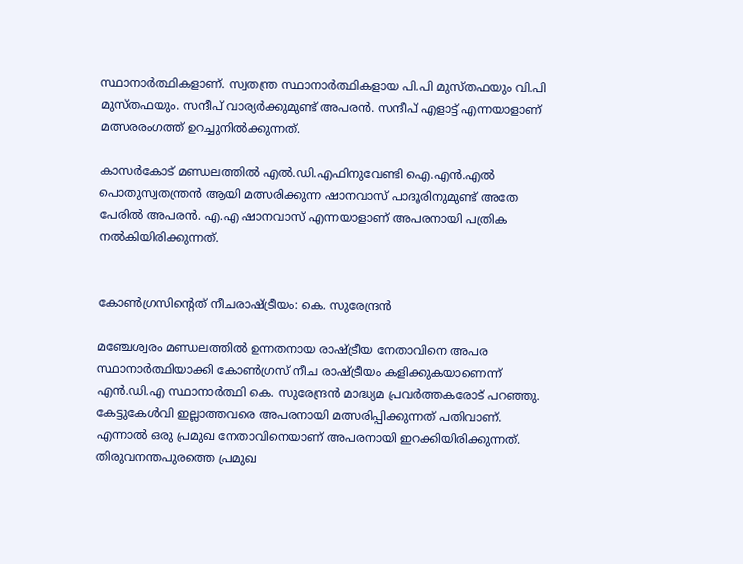സ്ഥാനാർത്ഥികളാണ്. സ്വതന്ത്ര സ്ഥാനാർത്ഥികളായ പി.പി മുസ്തഫയും വി.പി മുസ്തഫയും. സന്ദീപ് വാര്യർക്കുമുണ്ട് അപരൻ. സന്ദീപ് എളാട്ട് എന്നയാളാണ് മത്സരരംഗത്ത് ഉറച്ചുനിൽക്കുന്നത്.

കാസർകോട് മണ്ഡലത്തിൽ എൽ.ഡി.എഫിനുവേണ്ടി ഐ.എൻ.എൽ പൊതുസ്വതന്ത്രൻ ആയി മത്സരിക്കുന്ന ഷാനവാസ് പാദൂരിനുമുണ്ട് അതേ പേരിൽ അപരൻ. എ.എ ഷാനവാസ് എന്നയാളാണ് അപരനായി പത്രിക നൽകിയിരിക്കുന്നത്.


കോൺഗ്രസിന്റെത് നീചരാഷ്ട്രീയം: കെ. സുരേന്ദ്രൻ

മഞ്ചേശ്വരം മണ്ഡലത്തിൽ ഉന്നതനായ രാഷ്ട്രീയ നേതാവിനെ അപര സ്ഥാനാർത്ഥിയാക്കി കോൺഗ്രസ് നീച രാഷ്ട്രീയം കളിക്കുകയാണെന്ന് എൻ.ഡി.എ സ്ഥാനാർത്ഥി കെ. സുരേന്ദ്രൻ മാദ്ധ്യമ പ്രവർത്തകരോട് പറഞ്ഞു. കേട്ടുകേൾവി ഇല്ലാത്തവരെ അപരനായി മത്സരിപ്പിക്കുന്നത് പതിവാണ്. എന്നാൽ ഒരു പ്രമുഖ നേതാവിനെയാണ് അപരനായി ഇറക്കിയിരിക്കുന്നത്. തിരുവനന്തപുരത്തെ പ്രമുഖ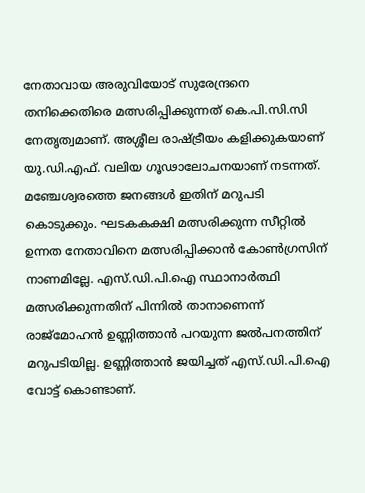നേതാവായ അരുവിയോട് സുരേന്ദ്രനെ തനിക്കെതിരെ മത്സരിപ്പിക്കുന്നത് കെ.പി.സി.സി നേതൃത്വമാണ്. അശ്ശീല രാഷ്ട്രീയം കളിക്കുകയാണ് യു.ഡി.എഫ്. വലിയ ഗൂഢാലോചനയാണ് നടന്നത്. മഞ്ചേശ്വരത്തെ ജനങ്ങൾ ഇതിന് മറുപടി കൊടുക്കും. ഘടകകക്ഷി മത്സരിക്കുന്ന സീറ്റിൽ ഉന്നത നേതാവിനെ മത്സരിപ്പിക്കാൻ കോൺഗ്രസിന് നാണമില്ലേ. എസ്.ഡി.പി.ഐ സ്ഥാനാർത്ഥി മത്സരിക്കുന്നതിന് പിന്നിൽ താനാണെന്ന് രാജ്മോഹൻ ഉണ്ണിത്താൻ പറയുന്ന ജൽപനത്തിന് മറുപടിയില്ല. ഉണ്ണിത്താൻ ജയിച്ചത് എസ്.ഡി.പി.ഐ വോട്ട് കൊണ്ടാണ്.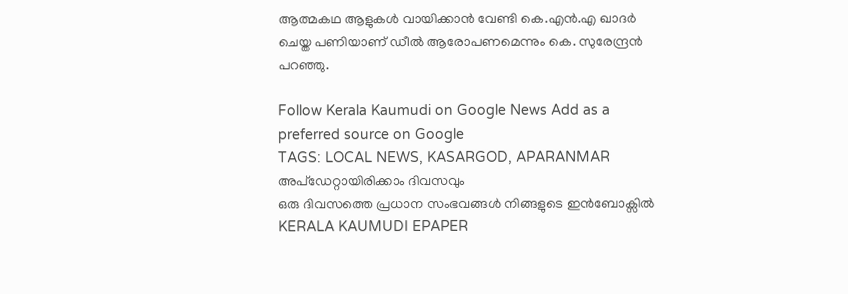ആത്മകഥ ആളുകൾ വായിക്കാൻ വേണ്ടി കെ.എൻ.എ ഖാദർ ചെയ്ത പണിയാണ് ഡീൽ ആരോപണമെന്നും കെ. സുരേന്ദ്രൻ പറഞ്ഞു.

Follow Kerala Kaumudi on Google News Add as a preferred source on Google
TAGS: LOCAL NEWS, KASARGOD, APARANMAR
അപ്ഡേറ്റായിരിക്കാം ദിവസവും
ഒരു ദിവസത്തെ പ്രധാന സംഭവങ്ങൾ നിങ്ങളുടെ ഇൻബോക്സിൽ
KERALA KAUMUDI EPAPER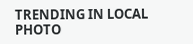TRENDING IN LOCAL
PHOTO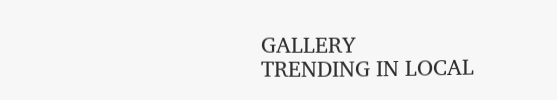GALLERY
TRENDING IN LOCAL